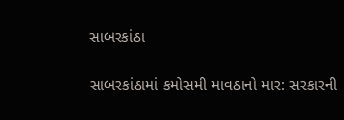સાબરકાંઠા

સાબરકાંઠામાં કમોસમી માવઠાનો માર: સરકારની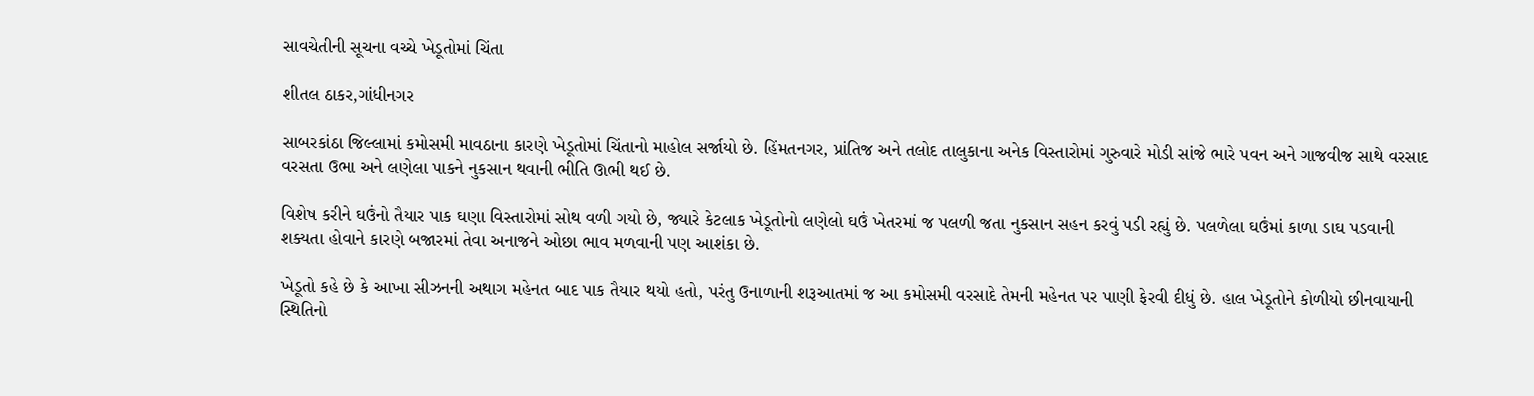સાવચેતીની સૂચના વચ્ચે ખેડૂતોમાં ચિંતા

શીતલ ઠાકર,ગાંધીનગર

સાબરકાંઠા જિલ્લામાં કમોસમી માવઠાના કારણે ખેડૂતોમાં ચિંતાનો માહોલ સર્જાયો છે. હિંમતનગર, પ્રાંતિજ અને તલોદ તાલુકાના અનેક વિસ્તારોમાં ગુરુવારે મોડી સાંજે ભારે પવન અને ગાજવીજ સાથે વરસાદ વરસતા ઉભા અને લણેલા પાકને નુકસાન થવાની ભીતિ ઊભી થઈ છે.

વિશેષ કરીને ઘઉંનો તૈયાર પાક ઘણા વિસ્તારોમાં સોથ વળી ગયો છે, જ્યારે કેટલાક ખેડૂતોનો લણેલો ઘઉં ખેતરમાં જ પલળી જતા નુકસાન સહન કરવું પડી રહ્યું છે. પલળેલા ઘઉંમાં કાળા ડાઘ પડવાની શક્યતા હોવાને કારણે બજારમાં તેવા અનાજને ઓછા ભાવ મળવાની પણ આશંકા છે.

ખેડૂતો કહે છે કે આખા સીઝનની અથાગ મહેનત બાદ પાક તૈયાર થયો હતો, પરંતુ ઉનાળાની શરૂઆતમાં જ આ કમોસમી વરસાદે તેમની મહેનત પર પાણી ફેરવી દીધું છે. હાલ ખેડૂતોને કોળીયો છીનવાયાની સ્થિતિનો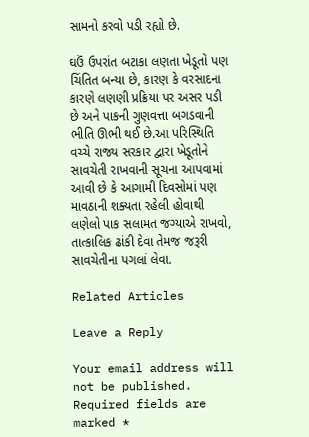સામનો કરવો પડી રહ્યો છે.

ઘઉં ઉપરાંત બટાકા લણતા ખેડૂતો પણ ચિંતિત બન્યા છે, કારણ કે વરસાદના કારણે લણણી પ્રક્રિયા પર અસર પડી છે અને પાકની ગુણવત્તા બગડવાની ભીતિ ઊભી થઈ છે.આ પરિસ્થિતિ વચ્ચે રાજ્ય સરકાર દ્વારા ખેડૂતોને સાવચેતી રાખવાની સૂચના આપવામાં આવી છે કે આગામી દિવસોમાં પણ માવઠાની શક્યતા રહેલી હોવાથી લણેલો પાક સલામત જગ્યાએ રાખવો, તાત્કાલિક ઢાંકી દેવા તેમજ જરૂરી સાવચેતીના પગલાં લેવા.

Related Articles

Leave a Reply

Your email address will not be published. Required fields are marked *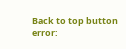Back to top button
error: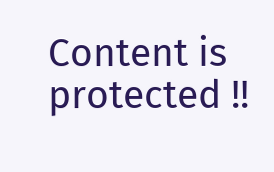Content is protected !!